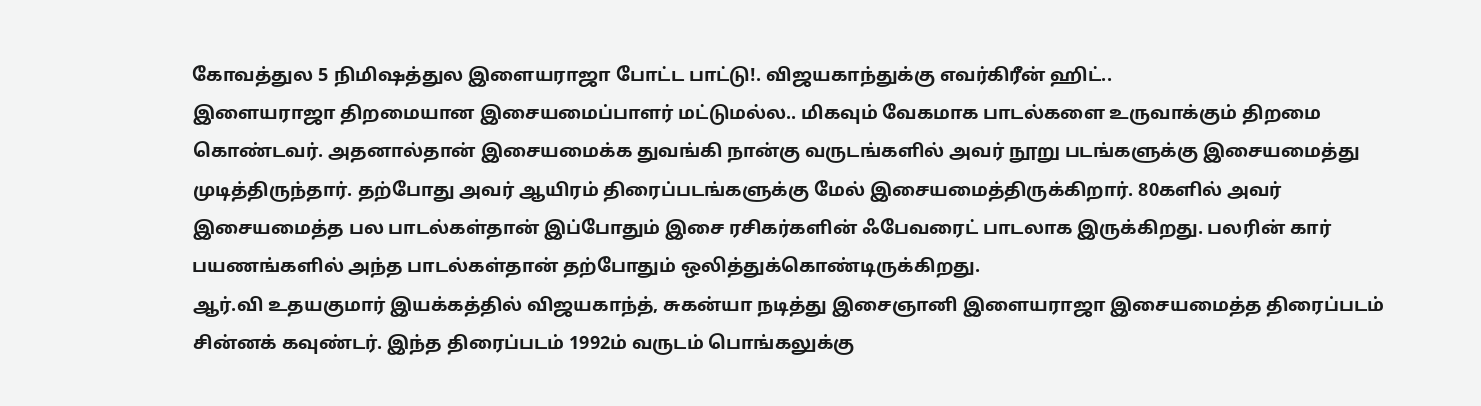கோவத்துல 5 நிமிஷத்துல இளையராஜா போட்ட பாட்டு!. விஜயகாந்துக்கு எவர்கிரீன் ஹிட்..
இளையராஜா திறமையான இசையமைப்பாளர் மட்டுமல்ல.. மிகவும் வேகமாக பாடல்களை உருவாக்கும் திறமை கொண்டவர். அதனால்தான் இசையமைக்க துவங்கி நான்கு வருடங்களில் அவர் நூறு படங்களுக்கு இசையமைத்து முடித்திருந்தார். தற்போது அவர் ஆயிரம் திரைப்படங்களுக்கு மேல் இசையமைத்திருக்கிறார். 80களில் அவர் இசையமைத்த பல பாடல்கள்தான் இப்போதும் இசை ரசிகர்களின் ஃபேவரைட் பாடலாக இருக்கிறது. பலரின் கார் பயணங்களில் அந்த பாடல்கள்தான் தற்போதும் ஒலித்துக்கொண்டிருக்கிறது.
ஆர்.வி உதயகுமார் இயக்கத்தில் விஜயகாந்த், சுகன்யா நடித்து இசைஞானி இளையராஜா இசையமைத்த திரைப்படம் சின்னக் கவுண்டர். இந்த திரைப்படம் 1992ம் வருடம் பொங்கலுக்கு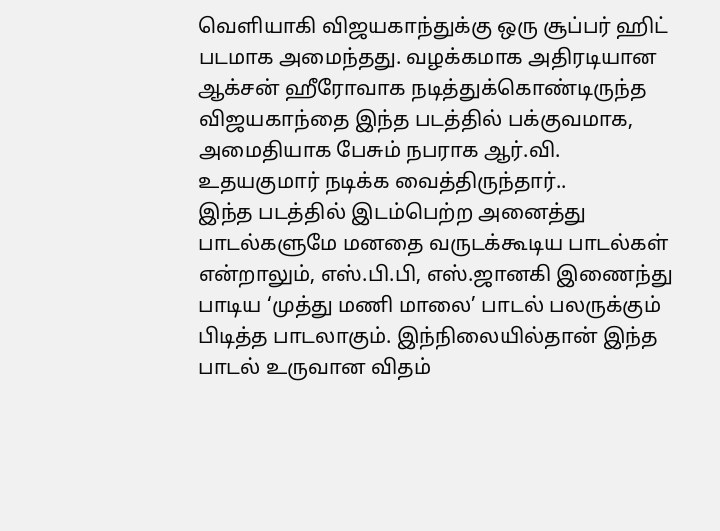வெளியாகி விஜயகாந்துக்கு ஒரு சூப்பர் ஹிட் படமாக அமைந்தது. வழக்கமாக அதிரடியான ஆக்சன் ஹீரோவாக நடித்துக்கொண்டிருந்த விஜயகாந்தை இந்த படத்தில் பக்குவமாக, அமைதியாக பேசும் நபராக ஆர்.வி. உதயகுமார் நடிக்க வைத்திருந்தார்..
இந்த படத்தில் இடம்பெற்ற அனைத்து பாடல்களுமே மனதை வருடக்கூடிய பாடல்கள் என்றாலும், எஸ்.பி.பி, எஸ்.ஜானகி இணைந்து பாடிய ‘முத்து மணி மாலை’ பாடல் பலருக்கும் பிடித்த பாடலாகும். இந்நிலையில்தான் இந்த பாடல் உருவான விதம்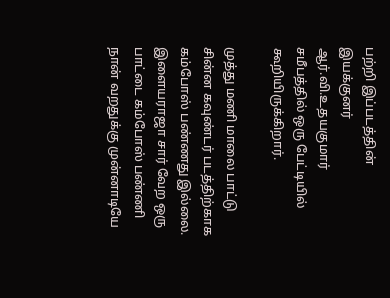பற்றி இப்படத்தின் இயக்குனர் ஆர்.வி.உதயகுமார் சமீபத்தில் ஒரு பேட்டியில் கூறியிருக்கிறார்.

முத்து மணி மாலை பாட்டு சின்ன கவுண்டர் படத்திற்காக கம்போஸ் பண்ணது இல்லை. இளையராஜா சார் வேற ஒரு பாட்டை கம்போஸ் பண்ணி நான் வறதுக்கு முன்னாடியே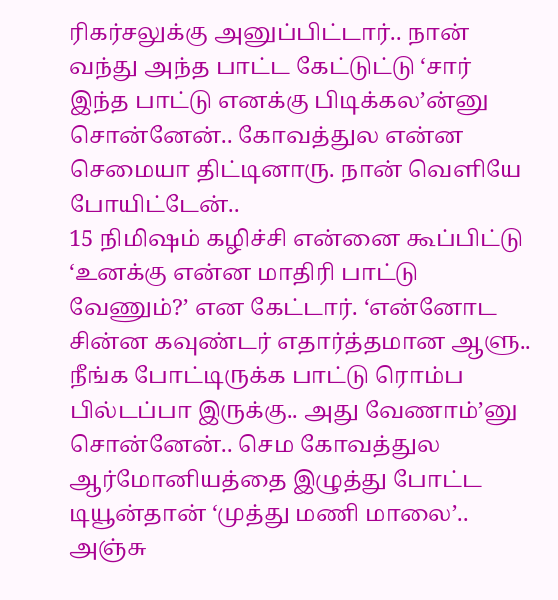ரிகர்சலுக்கு அனுப்பிட்டார்.. நான் வந்து அந்த பாட்ட கேட்டுட்டு ‘சார் இந்த பாட்டு எனக்கு பிடிக்கல’ன்னு சொன்னேன்.. கோவத்துல என்ன செமையா திட்டினாரு. நான் வெளியே போயிட்டேன்..
15 நிமிஷம் கழிச்சி என்னை கூப்பிட்டு ‘உனக்கு என்ன மாதிரி பாட்டு வேணும்?’ என கேட்டார். ‘என்னோட சின்ன கவுண்டர் எதார்த்தமான ஆளு.. நீங்க போட்டிருக்க பாட்டு ரொம்ப பில்டப்பா இருக்கு.. அது வேணாம்’னு சொன்னேன்.. செம கோவத்துல ஆர்மோனியத்தை இழுத்து போட்ட டியூன்தான் ‘முத்து மணி மாலை’.. அஞ்சு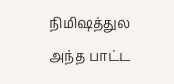நிமிஷத்துல அந்த பாட்ட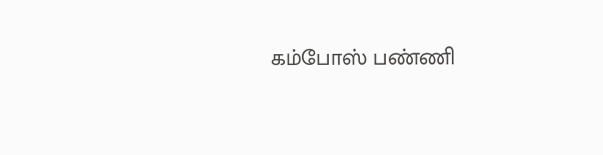கம்போஸ் பண்ணி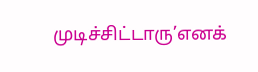முடிச்சிட்டாரு’எனக்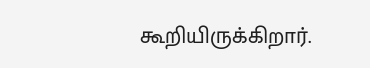கூறியிருக்கிறார்.